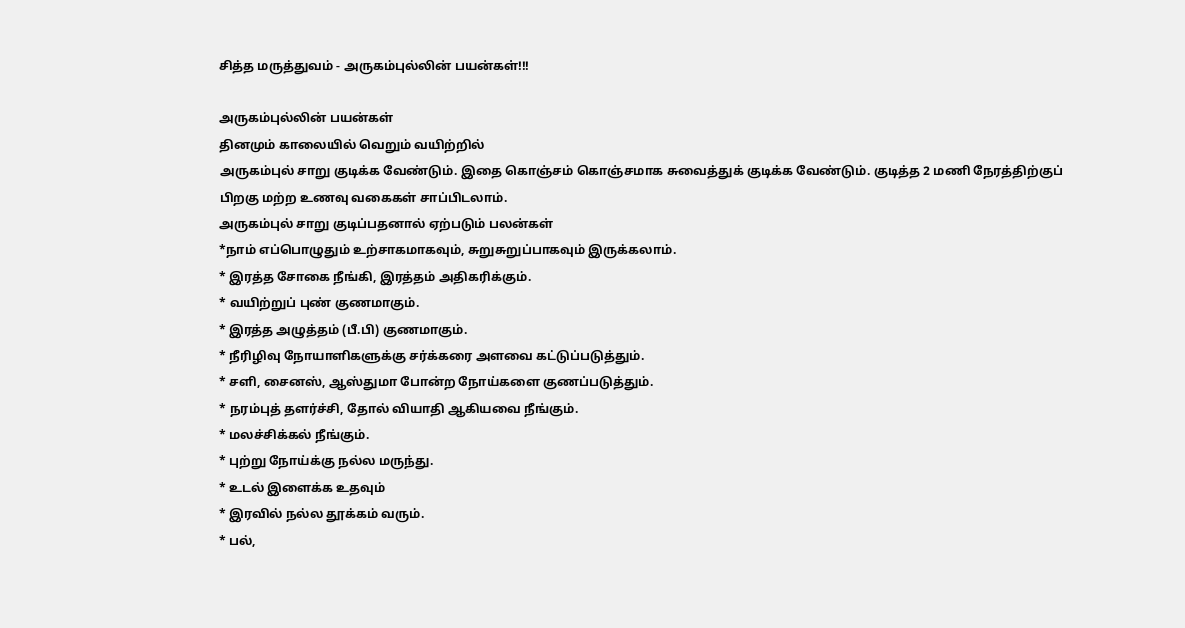சித்த மருத்துவம் - அருகம்புல்லின் பயன்கள்!!!

அருகம்புல்லின் பயன்கள்
தினமும் காலையில் வெறும் வயிற்றில்
அருகம்புல் சாறு குடிக்க வேண்டும். இதை கொஞ்சம் கொஞ்சமாக சுவைத்துக் குடிக்க வேண்டும். குடித்த 2 மணி நேரத்திற்குப் பிறகு மற்ற உணவு வகைகள் சாப்பிடலாம்.
அருகம்புல் சாறு குடிப்பதனால் ஏற்படும் பலன்கள்
*நாம் எப்பொழுதும் உற்சாகமாகவும், சுறுசுறுப்பாகவும் இருக்கலாம்.
* இரத்த சோகை நீங்கி, இரத்தம் அதிகரிக்கும்.
* வயிற்றுப் புண் குணமாகும்.
* இரத்த அழுத்தம் (பீ.பி) குணமாகும்.
* நீரிழிவு நோயாளிகளுக்கு சர்க்கரை அளவை கட்டுப்படுத்தும்.
* சளி, சைனஸ், ஆஸ்துமா போன்ற நோய்களை குணப்படுத்தும்.
* நரம்புத் தளர்ச்சி, தோல் வியாதி ஆகியவை நீங்கும்.
* மலச்சிக்கல் நீங்கும்.
* புற்று நோய்க்கு நல்ல மருந்து.
* உடல் இளைக்க உதவும்
* இரவில் நல்ல தூக்கம் வரும்.
* பல்,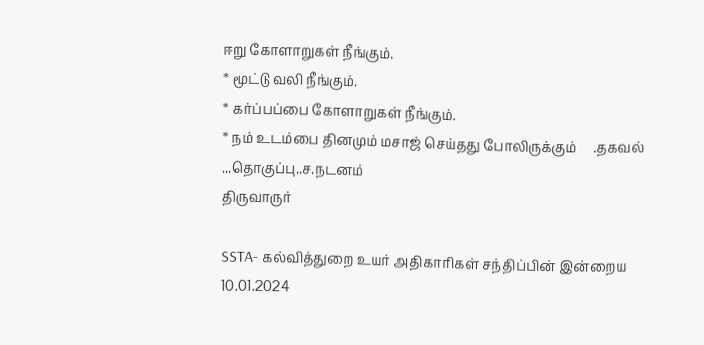ஈறு கோளாறுகள் நீங்கும்.
* மூட்டு வலி நீங்கும்.
* கர்ப்பப்பை கோளாறுகள் நீங்கும்.
* நம் உடம்பை தினமும் மசாஜ் செய்தது போலிருக்கும்     .தகவல் ...தொகுப்பு..ச.நடனம்
திருவாருர்

SSTA- கல்வித்துறை உயர் அதிகாரிகள் சந்திப்பின் இன்றைய 10.01.2024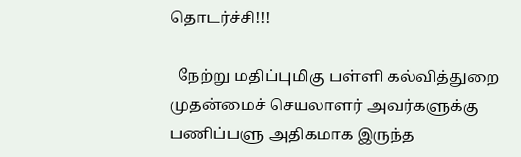தொடர்ச்சி!!!

  நேற்று மதிப்புமிகு பள்ளி கல்வித்துறை முதன்மைச் செயலாளர் அவர்களுக்கு பணிப்பளு அதிகமாக இருந்த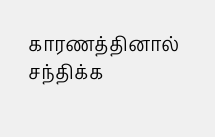காரணத்தினால் சந்திக்க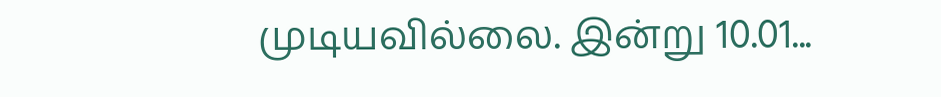முடியவில்லை. இன்று 10.01...